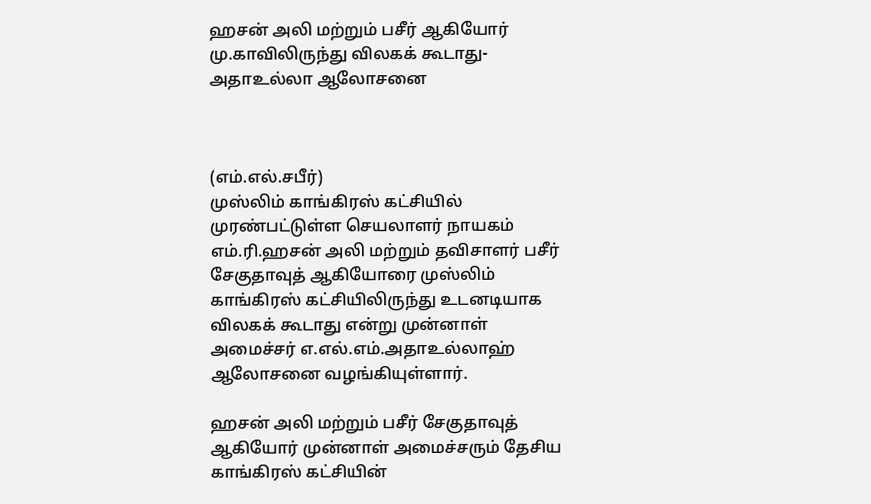ஹசன் அலி மற்றும் பசீர் ஆகியோர் மு.காவிலிருந்து விலகக் கூடாது- அதாஉல்லா ஆலோசனை



(எம்.எல்.சபீர்)
முஸ்லிம் காங்கிரஸ் கட்சியில் முரண்பட்டுள்ள செயலாளர் நாயகம் எம்.ரி.ஹசன் அலி மற்றும் தவிசாளர் பசீர் சேகுதாவுத் ஆகியோரை முஸ்லிம் காங்கிரஸ் கட்சியிலிருந்து உடனடியாக விலகக் கூடாது என்று முன்னாள் அமைச்சர் எ.எல்.எம்.அதாஉல்லாஹ் ஆலோசனை வழங்கியுள்ளார்.

ஹசன் அலி மற்றும் பசீர் சேகுதாவுத் ஆகியோர் முன்னாள் அமைச்சரும் தேசிய காங்கிரஸ் கட்சியின்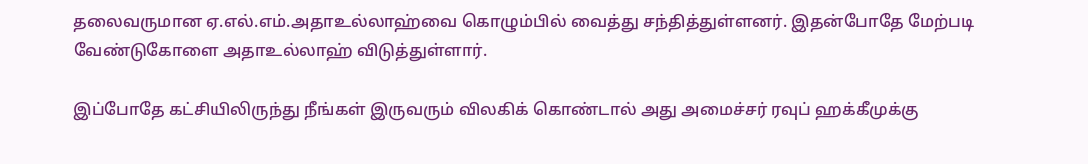தலைவருமான ஏ.எல்.எம்.அதாஉல்லாஹ்வை கொழும்பில் வைத்து சந்தித்துள்ளனர். இதன்போதே மேற்படி வேண்டுகோளை அதாஉல்லாஹ் விடுத்துள்ளார்.

இப்போதே கட்சியிலிருந்து நீங்கள் இருவரும் விலகிக் கொண்டால் அது அமைச்சர் ரவுப் ஹக்கீமுக்கு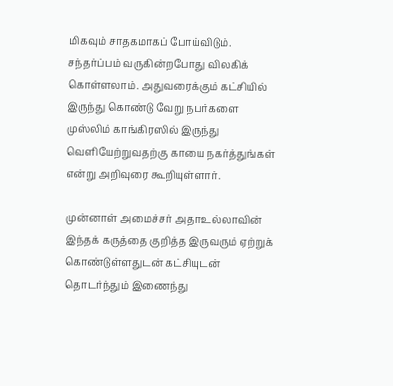மிகவும் சாதகமாகப் போய்விடும். சந்தர்ப்பம் வருகின்றபோது விலகிக் கொள்ளலாம். அதுவரைக்கும் கட்சியில் இருந்து கொண்டு வேறு நபர்களை முஸ்லிம் காங்கிரஸில் இருந்து வெளியேற்றுவதற்கு காயை நகர்த்துங்கள் என்று அறிவுரை கூறியுள்ளார்.

முன்னாள் அமைச்சர் அதாஉல்லாவின் இந்தக் கருத்தை குறித்த இருவரும் ஏற்றுக் கொண்டுள்ளதுடன் கட்சியுடன் தொடர்ந்தும் இணைந்து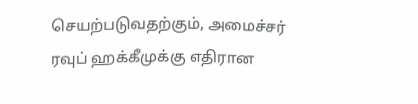செயற்படுவதற்கும், அமைச்சர் ரவுப் ஹக்கீமுக்கு எதிரான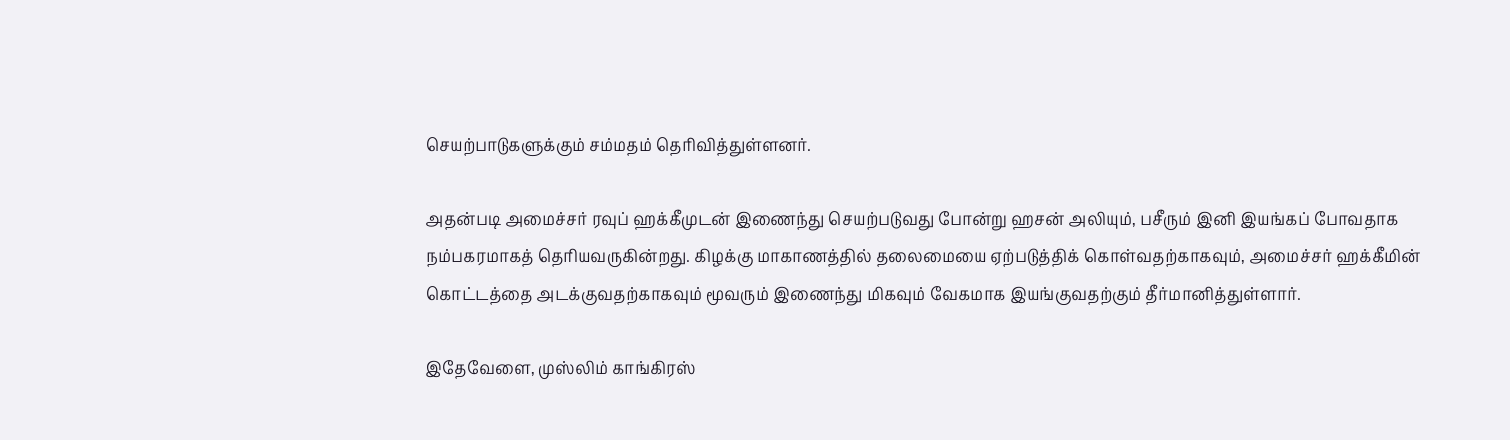செயற்பாடுகளுக்கும் சம்மதம் தெரிவித்துள்ளனர்.

அதன்படி அமைச்சர் ரவுப் ஹக்கீமுடன் இணைந்து செயற்படுவது போன்று ஹசன் அலியும், பசீரும் இனி இயங்கப் போவதாக நம்பகரமாகத் தெரியவருகின்றது. கிழக்கு மாகாணத்தில் தலைமையை ஏற்படுத்திக் கொள்வதற்காகவும், அமைச்சர் ஹக்கீமின் கொட்டத்தை அடக்குவதற்காகவும் மூவரும் இணைந்து மிகவும் வேகமாக இயங்குவதற்கும் தீர்மானித்துள்ளார்.

இதேவேளை, முஸ்லிம் காங்கிரஸ்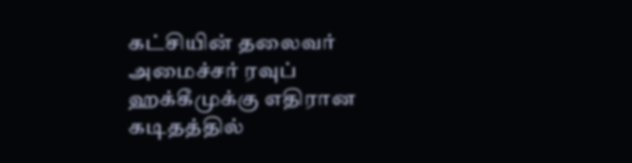கட்சியின் தலைவர் அமைச்சர் ரவுப் ஹக்கீமுக்கு எதிரான கடிதத்தில்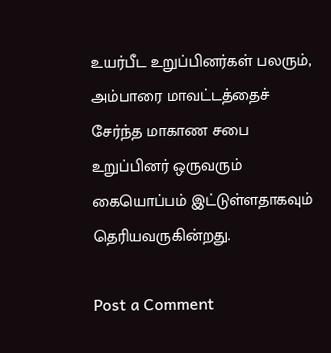உயர்பீட உறுப்பினர்கள் பலரும், அம்பாரை மாவட்டத்தைச் சேர்ந்த மாகாண சபை உறுப்பினர் ஒருவரும் கையொப்பம் இட்டுள்ளதாகவும் தெரியவருகின்றது.

Post a Comment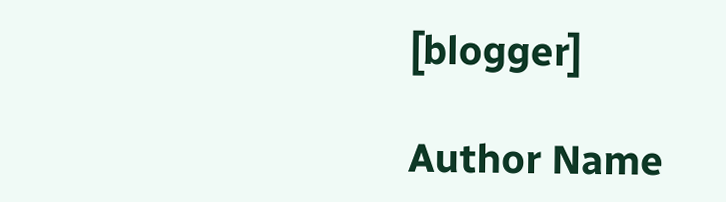[blogger]

Author Name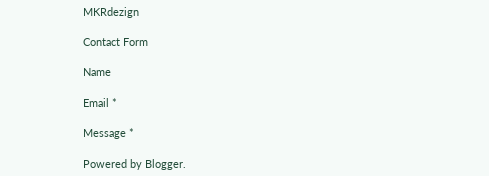MKRdezign

Contact Form

Name

Email *

Message *

Powered by Blogger.